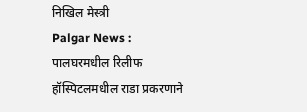निखिल मेस्त्री
Palgar News : पालघरमधील रिलीफ हॉस्पिटलमधील राडा प्रकरणाने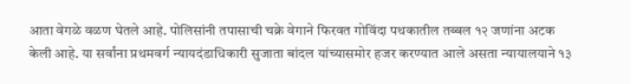आता वेगळे वळण घेतले आहे. पोलिसांनी तपासाची चक्रे वेगाने फिरवत गोविंदा पथकातील तब्बल १२ जणांना अटक केली आहे. या सर्वांना प्रथमवर्ग न्यायदंडाधिकारी सुजाता बांदल यांच्यासमोर हजर करण्यात आले असता न्यायालयाने १३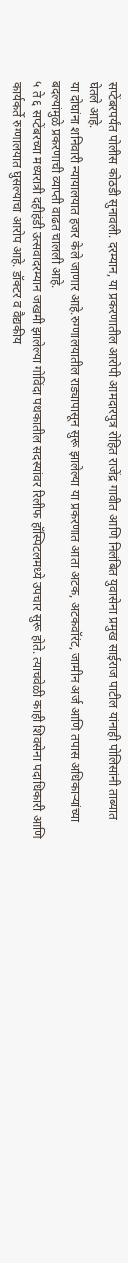सप्टेंबरपर्यंत पोलीस कोठडी सुनावली. दरम्यान, या प्रकरणातील आरोपी आमदारपुत्र रोहित राजेंद्र गावीत आणि निलंबित युवासेना प्रमुख साईराज पाटील यांनाही पोलिसांनी ताब्यात घेतले आहे.
या दोघांना शनिवारी न्यायालयात हजर केले जाणार आहे.रुग्णालयातील राड्यापासून सुरू झालेल्या या प्रकरणात आता अटक, अटकवॉरंट, जामीन अर्ज आणि तपास अधिकाऱ्यांच्या बदल्यांमुळे प्रकरणाची व्याप्ती वाढत चालली आहे.
५ ते ६ सप्टेंबरच्या मध्यरात्री दहीहंडी उत्सवादरम्यान जखमी झालेल्या गोविंदा पथकातील सदस्यांवर रिलीफ हॉस्पिटलमध्ये उपचार सुरू होते. त्याचवेळी काही शिवसेना पदाधिकारी आणि कार्यकर्ते रुग्णालयात घुसल्याचा आरोप आहे. डॉक्टर व वैद्यकीय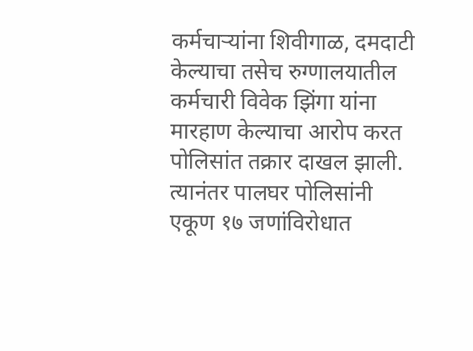कर्मचाऱ्यांना शिवीगाळ, दमदाटी केल्याचा तसेच रुग्णालयातील कर्मचारी विवेक झिंगा यांना मारहाण केल्याचा आरोप करत पोलिसांत तक्रार दाखल झाली. त्यानंतर पालघर पोलिसांनी एकूण १७ जणांविरोधात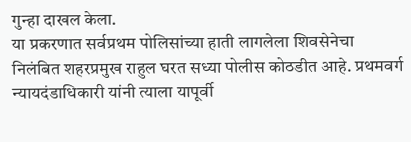गुन्हा दाखल केला.
या प्रकरणात सर्वप्रथम पोलिसांच्या हाती लागलेला शिवसेनेचा निलंबित शहरप्रमुख राहुल घरत सध्या पोलीस कोठडीत आहे. प्रथमवर्ग न्यायदंडाधिकारी यांनी त्याला यापूर्वी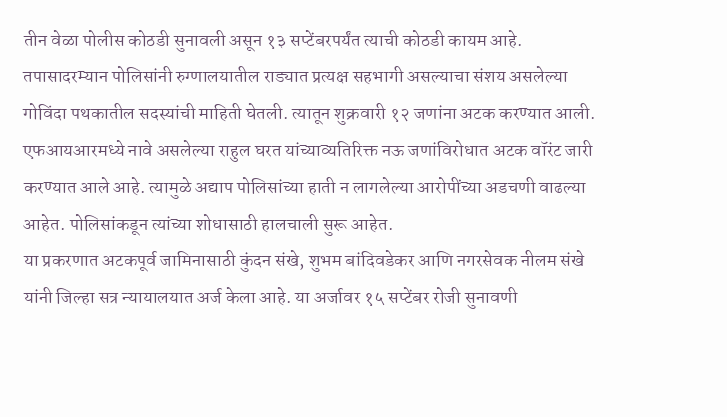तीन वेळा पोलीस कोठडी सुनावली असून १३ सप्टेंबरपर्यंत त्याची कोठडी कायम आहे. तपासादरम्यान पोलिसांनी रुग्णालयातील राड्यात प्रत्यक्ष सहभागी असल्याचा संशय असलेल्या गोविंदा पथकातील सदस्यांची माहिती घेतली. त्यातून शुक्रवारी १२ जणांना अटक करण्यात आली.
एफआयआरमध्ये नावे असलेल्या राहुल घरत यांच्याव्यतिरिक्त नऊ जणांविरोधात अटक वॉरंट जारी करण्यात आले आहे. त्यामुळे अद्याप पोलिसांच्या हाती न लागलेल्या आरोपींच्या अडचणी वाढल्या आहेत. पोलिसांकडून त्यांच्या शोधासाठी हालचाली सुरू आहेत.
या प्रकरणात अटकपूर्व जामिनासाठी कुंदन संखे, शुभम बांदिवडेकर आणि नगरसेवक नीलम संखे यांनी जिल्हा सत्र न्यायालयात अर्ज केला आहे. या अर्जावर १५ सप्टेंबर रोजी सुनावणी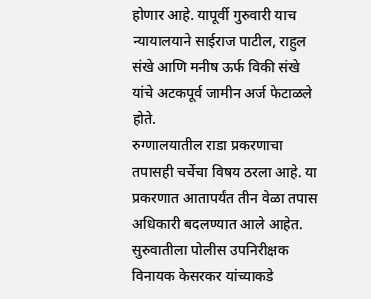होणार आहे. यापूर्वी गुरुवारी याच न्यायालयाने साईराज पाटील, राहुल संखे आणि मनीष ऊर्फ विकी संखे यांचे अटकपूर्व जामीन अर्ज फेटाळले होते.
रुग्णालयातील राडा प्रकरणाचा तपासही चर्चेचा विषय ठरला आहे. या प्रकरणात आतापर्यंत तीन वेळा तपास अधिकारी बदलण्यात आले आहेत. सुरुवातीला पोलीस उपनिरीक्षक विनायक केसरकर यांच्याकडे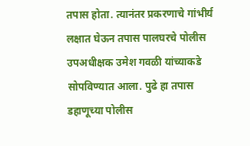तपास होता. त्यानंतर प्रकरणाचे गांभीर्य लक्षात घेऊन तपास पालघरचे पोलीस उपअधीक्षक उमेश गवळी यांच्याकडे सोपविण्यात आला. पुढे हा तपास डहाणूच्या पोलीस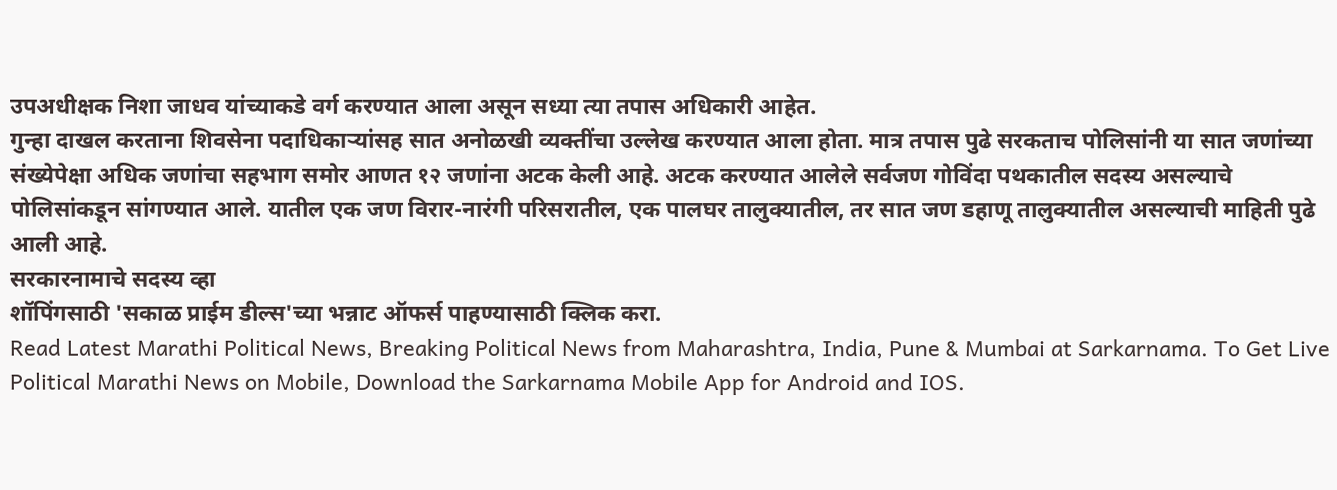उपअधीक्षक निशा जाधव यांच्याकडे वर्ग करण्यात आला असून सध्या त्या तपास अधिकारी आहेत.
गुन्हा दाखल करताना शिवसेना पदाधिकाऱ्यांसह सात अनोळखी व्यक्तींचा उल्लेख करण्यात आला होता. मात्र तपास पुढे सरकताच पोलिसांनी या सात जणांच्या संख्येपेक्षा अधिक जणांचा सहभाग समोर आणत १२ जणांना अटक केली आहे. अटक करण्यात आलेले सर्वजण गोविंदा पथकातील सदस्य असल्याचे पोलिसांकडून सांगण्यात आले. यातील एक जण विरार-नारंगी परिसरातील, एक पालघर तालुक्यातील, तर सात जण डहाणू तालुक्यातील असल्याची माहिती पुढे आली आहे.
सरकारनामाचे सदस्य व्हा
शॉपिंगसाठी 'सकाळ प्राईम डील्स'च्या भन्नाट ऑफर्स पाहण्यासाठी क्लिक करा.
Read Latest Marathi Political News, Breaking Political News from Maharashtra, India, Pune & Mumbai at Sarkarnama. To Get Live Political Marathi News on Mobile, Download the Sarkarnama Mobile App for Android and IOS.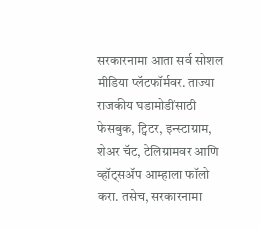सरकारनामा आता सर्व सोशल मीडिया प्लॅटफॉर्मवर. ताज्या राजकीय घडामोडींसाठी फेसबुक, ट्विटर, इन्स्टाग्राम, शेअर चॅट, टेलिग्रामवर आणि व्हॉट्सॲप आम्हाला फॉलो करा. तसेच, सरकारनामा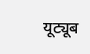यूट्यूब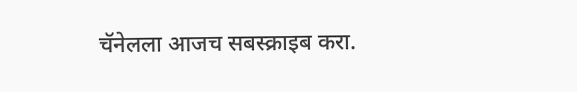चॅनेलला आजच सबस्क्राइब करा.